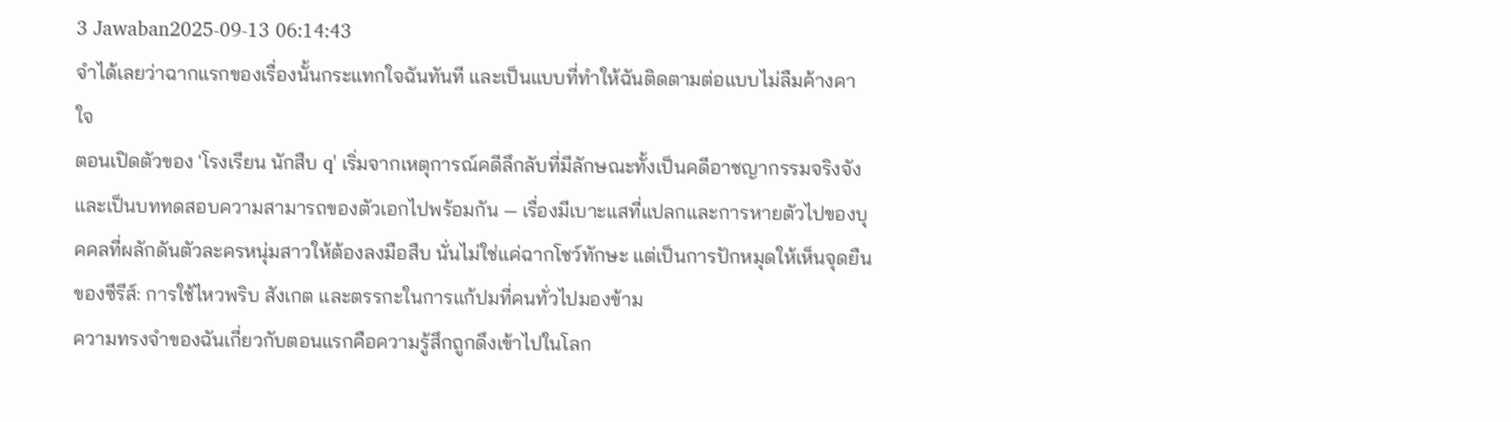3 Jawaban2025-09-13 06:14:43
จำได้เลยว่าฉากแรกของเรื่องนั้นกระแทกใจฉันทันที และเป็นแบบที่ทำให้ฉันติดตามต่อแบบไม่ลืมค้างคาใจ
ตอนเปิดตัวของ 'โรงเรียน นักสืบ q' เริ่มจากเหตุการณ์คดีลึกลับที่มีลักษณะทั้งเป็นคดีอาชญากรรมจริงจังและเป็นบททดสอบความสามารถของตัวเอกไปพร้อมกัน — เรื่องมีเบาะแสที่แปลกและการหายตัวไปของบุคคลที่ผลักดันตัวละครหนุ่มสาวให้ต้องลงมือสืบ นั่นไม่ใช่แค่ฉากโชว์ทักษะ แต่เป็นการปักหมุดให้เห็นจุดยืนของซีรีส์: การใช้ไหวพริบ สังเกต และตรรกะในการแก้ปมที่คนทั่วไปมองข้าม
ความทรงจำของฉันเกี่ยวกับตอนแรกคือความรู้สึกถูกดึงเข้าไปในโลก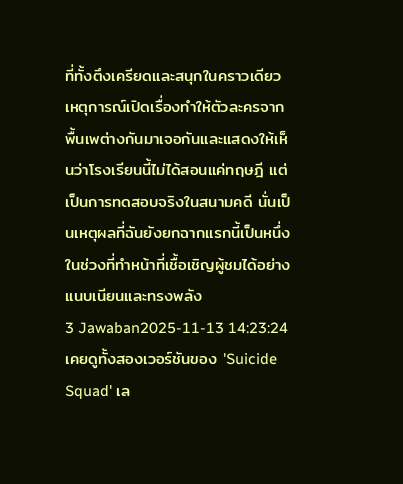ที่ทั้งตึงเครียดและสนุกในคราวเดียว เหตุการณ์เปิดเรื่องทำให้ตัวละครจากพื้นเพต่างกันมาเจอกันและแสดงให้เห็นว่าโรงเรียนนี้ไม่ได้สอนแค่ทฤษฎี แต่เป็นการทดสอบจริงในสนามคดี นั่นเป็นเหตุผลที่ฉันยังยกฉากแรกนี้เป็นหนึ่งในช่วงที่ทำหน้าที่เชื้อเชิญผู้ชมได้อย่างแนบเนียนและทรงพลัง
3 Jawaban2025-11-13 14:23:24
เคยดูทั้งสองเวอร์ชันของ 'Suicide Squad' เล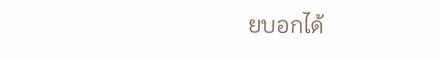ยบอกได้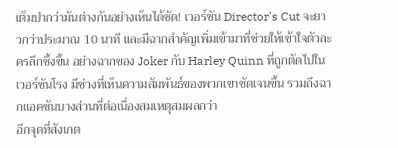เต็มปากว่ามันต่างกันอย่างเห็นได้ชัด! เวอร์ชัน Director's Cut จะยาวกว่าประมาณ 10 นาที และมีฉากสำคัญเพิ่มเข้ามาที่ช่วยให้เข้าใจตัวละครลึกซึ้งขึ้น อย่างฉากของ Joker กับ Harley Quinn ที่ถูกตัดไปในเวอร์ชันโรง มีช่วงที่เห็นความสัมพันธ์ของพวกเขาชัดเจนขึ้น รวมถึงฉากแอคชันบางส่วนที่ต่อเนื่องสมเหตุสมผลกว่า
อีกจุดที่สังเกต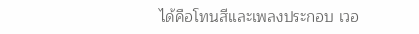ได้คือโทนสีและเพลงประกอบ เวอ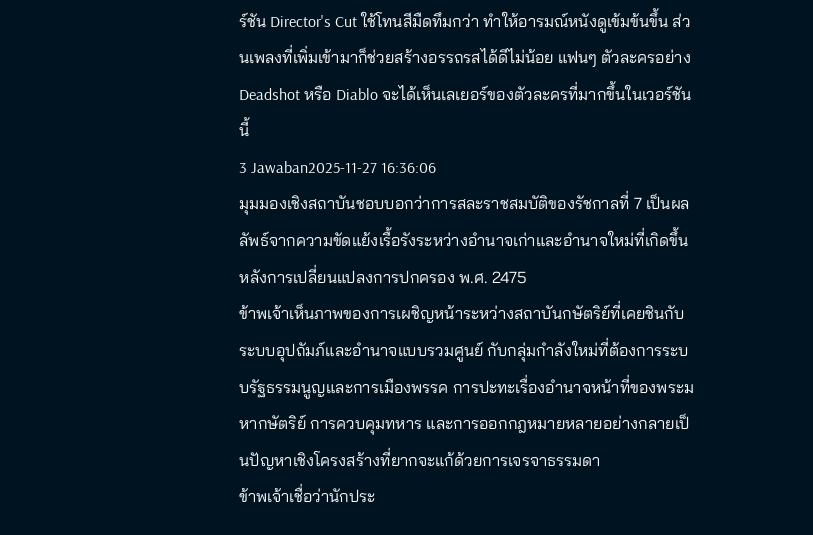ร์ชัน Director's Cut ใช้โทนสีมืดทึมกว่า ทำให้อารมณ์หนังดูเข้มข้นขึ้น ส่วนเพลงที่เพิ่มเข้ามาก็ช่วยสร้างอรรถรสได้ดีไม่น้อย แฟนๆ ตัวละครอย่าง Deadshot หรือ Diablo จะได้เห็นเลเยอร์ของตัวละครที่มากขึ้นในเวอร์ชันนี้
3 Jawaban2025-11-27 16:36:06
มุมมองเชิงสถาบันชอบบอกว่าการสละราชสมบัติของรัชกาลที่ 7 เป็นผลลัพธ์จากความขัดแย้งเรื้อรังระหว่างอำนาจเก่าและอำนาจใหม่ที่เกิดขึ้นหลังการเปลี่ยนแปลงการปกครอง พ.ศ. 2475
ข้าพเจ้าเห็นภาพของการเผชิญหน้าระหว่างสถาบันกษัตริย์ที่เคยชินกับระบบอุปถัมภ์และอำนาจแบบรวมศูนย์ กับกลุ่มกำลังใหม่ที่ต้องการระบบรัฐธรรมนูญและการเมืองพรรค การปะทะเรื่องอำนาจหน้าที่ของพระมหากษัตริย์ การควบคุมทหาร และการออกกฎหมายหลายอย่างกลายเป็นปัญหาเชิงโครงสร้างที่ยากจะแก้ด้วยการเจรจาธรรมดา
ข้าพเจ้าเชื่อว่านักประ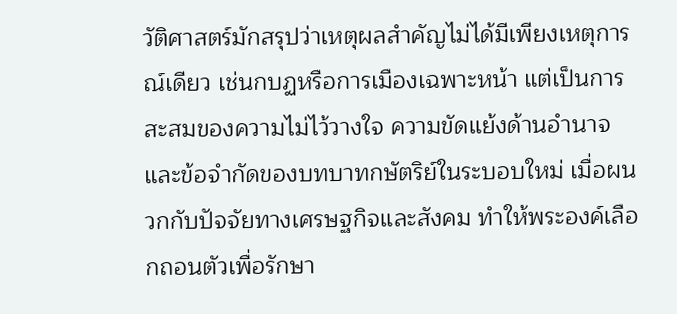วัติศาสตร์มักสรุปว่าเหตุผลสำคัญไม่ได้มีเพียงเหตุการณ์เดียว เช่นกบฏหรือการเมืองเฉพาะหน้า แต่เป็นการสะสมของความไม่ไว้วางใจ ความขัดแย้งด้านอำนาจ และข้อจำกัดของบทบาทกษัตริย์ในระบอบใหม่ เมื่อผนวกกับปัจจัยทางเศรษฐกิจและสังคม ทำให้พระองค์เลือกถอนตัวเพื่อรักษา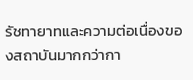รัชทายาทและความต่อเนื่องของสถาบันมากกว่ากา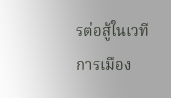รต่อสู้ในเวทีการเมือง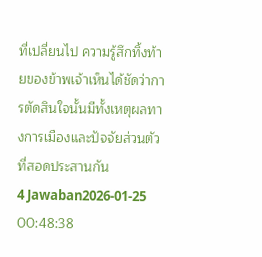ที่เปลี่ยนไป ความรู้สึกทิ้งท้ายของข้าพเจ้าเห็นได้ชัดว่าการตัดสินใจนั้นมีทั้งเหตุผลทางการเมืองและปัจจัยส่วนตัวที่สอดประสานกัน
4 Jawaban2026-01-25 00:48:38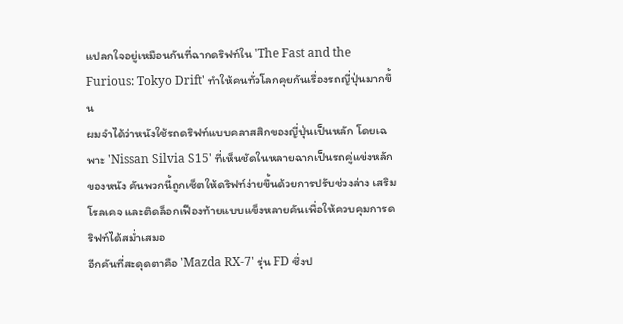แปลกใจอยู่เหมือนกันที่ฉากดริฟท์ใน 'The Fast and the Furious: Tokyo Drift' ทำให้คนทั่วโลกคุยกันเรื่องรถญี่ปุ่นมากขึ้น
ผมจำได้ว่าหนังใช้รถดริฟท์แบบคลาสสิกของญี่ปุ่นเป็นหลัก โดยเฉพาะ 'Nissan Silvia S15' ที่เห็นชัดในหลายฉากเป็นรถคู่แข่งหลักของหนัง คันพวกนี้ถูกเซ็ตให้ดริฟท์ง่ายขึ้นด้วยการปรับช่วงล่าง เสริมโรลเคจ และติดล็อกเฟืองท้ายแบบแข็งหลายคันเพื่อให้ควบคุมการดริฟท์ได้สม่ำเสมอ
อีกคันที่สะดุดตาคือ 'Mazda RX-7' รุ่น FD ซึ่งป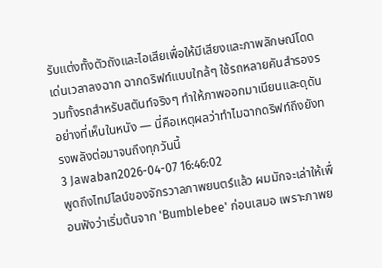รับแต่งทั้งตัวถังและไอเสียเพื่อให้มีเสียงและภาพลักษณ์โดดเด่นเวลาลงฉาก ฉากดริฟท์แบบใกล้ๆ ใช้รถหลายคันสำรองรวมทั้งรถสำหรับสตันท์จริงๆ ทำให้ภาพออกมาเนียนและดุดันอย่างที่เห็นในหนัง — นี่คือเหตุผลว่าทำไมฉากดริฟท์ถึงยังทรงพลังต่อมาจนถึงทุกวันนี้
3 Jawaban2026-04-07 16:46:02
พูดถึงไทม์ไลน์ของจักรวาลภาพยนตร์แล้ว ผมมักจะเล่าให้เพื่อนฟังว่าเริ่มต้นจาก 'Bumblebee' ก่อนเสมอ เพราะภาพย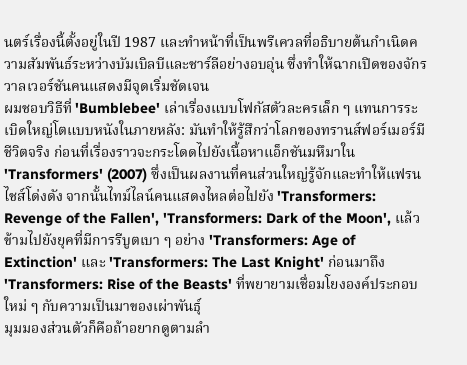นตร์เรื่องนี้ตั้งอยู่ในปี 1987 และทำหน้าที่เป็นพรีเควลที่อธิบายต้นกำเนิดความสัมพันธ์ระหว่างบัมเบิลบีและชาร์ลีอย่างอบอุ่น ซึ่งทำให้ฉากเปิดของจักรวาลเวอร์ชันคนแสดงมีจุดเริ่มชัดเจน
ผมชอบวิธีที่ 'Bumblebee' เล่าเรื่องแบบโฟกัสตัวละครเล็ก ๆ แทนการระเบิดใหญ่โตแบบหนังในภายหลัง: มันทำให้รู้สึกว่าโลกของทรานส์ฟอร์เมอร์มีชีวิตจริง ก่อนที่เรื่องราวจะกระโดดไปยังเนื้อหาแอ็กชันมหึมาใน 'Transformers' (2007) ซึ่งเป็นผลงานที่คนส่วนใหญ่รู้จักและทำให้แฟรนไชส์โด่งดัง จากนั้นไทม์ไลน์คนแสดงไหลต่อไปยัง 'Transformers: Revenge of the Fallen', 'Transformers: Dark of the Moon', แล้วข้ามไปยังยุคที่มีการรีบูตเบา ๆ อย่าง 'Transformers: Age of Extinction' และ 'Transformers: The Last Knight' ก่อนมาถึง 'Transformers: Rise of the Beasts' ที่พยายามเชื่อมโยงองค์ประกอบใหม่ ๆ กับความเป็นมาของเผ่าพันธุ์
มุมมองส่วนตัวก็คือถ้าอยากดูตามลำ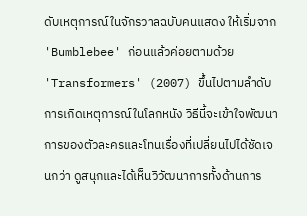ดับเหตุการณ์ในจักรวาลฉบับคนแสดง ให้เริ่มจาก 'Bumblebee' ก่อนแล้วค่อยตามด้วย 'Transformers' (2007) ขึ้นไปตามลำดับการเกิดเหตุการณ์ในโลกหนัง วิธีนี้จะเข้าใจพัฒนาการของตัวละครและโทนเรื่องที่เปลี่ยนไปได้ชัดเจนกว่า ดูสนุกและได้เห็นวิวัฒนาการทั้งด้านการ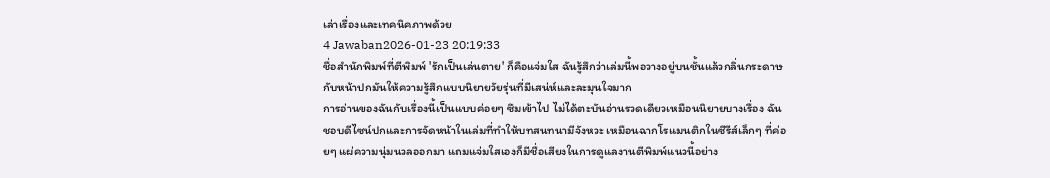เล่าเรื่องและเทคนิคภาพด้วย
4 Jawaban2026-01-23 20:19:33
ชื่อสำนักพิมพ์ที่ตีพิมพ์ 'รักเป็นเล่นตาย' ก็คือแจ่มใส ฉันรู้สึกว่าเล่มนี้พอวางอยู่บนชั้นแล้วกลิ่นกระดาษกับหน้าปกมันให้ความรู้สึกแบบนิยายวัยรุ่นที่มีเสน่ห์และละมุนใจมาก
การอ่านของฉันกับเรื่องนี้เป็นแบบค่อยๆ ซึมเข้าไป ไม่ได้ตะบันอ่านรวดเดียวเหมือนนิยายบางเรื่อง ฉันชอบดีไซน์ปกและการจัดหน้าในเล่มที่ทำให้บทสนทนามีจังหวะ เหมือนฉากโรแมนติกในซีรีส์เล็กๆ ที่ค่อยๆ แผ่ความนุ่มนวลออกมา แถมแจ่มใสเองก็มีชื่อเสียงในการดูแลงานตีพิมพ์แนวนี้อย่าง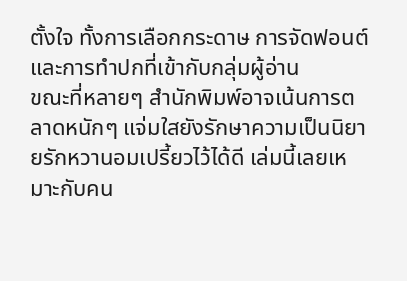ตั้งใจ ทั้งการเลือกกระดาษ การจัดฟอนต์ และการทำปกที่เข้ากับกลุ่มผู้อ่าน
ขณะที่หลายๆ สำนักพิมพ์อาจเน้นการตลาดหนักๆ แจ่มใสยังรักษาความเป็นนิยายรักหวานอมเปรี้ยวไว้ได้ดี เล่มนี้เลยเหมาะกับคน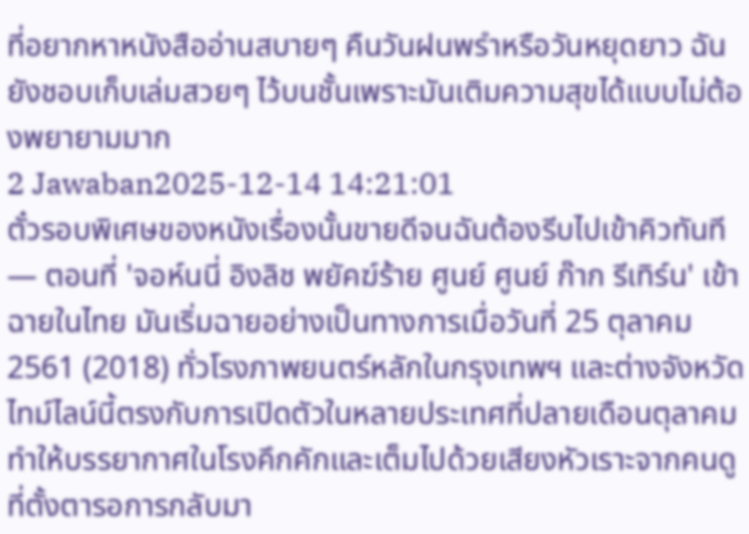ที่อยากหาหนังสืออ่านสบายๆ คืนวันฝนพรำหรือวันหยุดยาว ฉันยังชอบเก็บเล่มสวยๆ ไว้บนชั้นเพราะมันเติมความสุขได้แบบไม่ต้องพยายามมาก
2 Jawaban2025-12-14 14:21:01
ตั๋วรอบพิเศษของหนังเรื่องนั้นขายดีจนฉันต้องรีบไปเข้าคิวทันที — ตอนที่ 'จอห์นนี่ อิงลิช พยัคฆ์ร้าย ศูนย์ ศูนย์ ก๊าก รีเทิร์น' เข้าฉายในไทย มันเริ่มฉายอย่างเป็นทางการเมื่อวันที่ 25 ตุลาคม 2561 (2018) ทั่วโรงภาพยนตร์หลักในกรุงเทพฯ และต่างจังหวัด ไทม์ไลน์นี้ตรงกับการเปิดตัวในหลายประเทศที่ปลายเดือนตุลาคม ทำให้บรรยากาศในโรงคึกคักและเต็มไปด้วยเสียงหัวเราะจากคนดูที่ตั้งตารอการกลับมา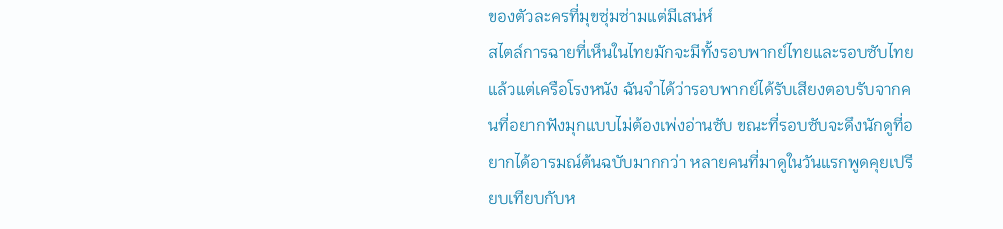ของตัวละครที่มุขซุ่มซ่ามแต่มีเสน่ห์
สไตล์การฉายที่เห็นในไทยมักจะมีทั้งรอบพากย์ไทยและรอบซับไทยแล้วแต่เครือโรงหนัง ฉันจำได้ว่ารอบพากย์ได้รับเสียงตอบรับจากคนที่อยากฟังมุกแบบไม่ต้องเพ่งอ่านซับ ขณะที่รอบซับจะดึงนักดูที่อยากได้อารมณ์ต้นฉบับมากกว่า หลายคนที่มาดูในวันแรกพูดคุยเปรียบเทียบกับห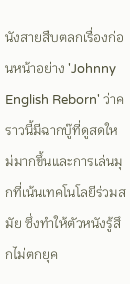นังสายสืบตลกเรื่องก่อนหน้าอย่าง 'Johnny English Reborn' ว่าคราวนี้มีฉากบู๊ที่ดูสดใหม่มากขึ้นและการเล่นมุกที่เน้นเทคโนโลยีร่วมสมัย ซึ่งทำให้ตัวหนังรู้สึกไม่ตกยุค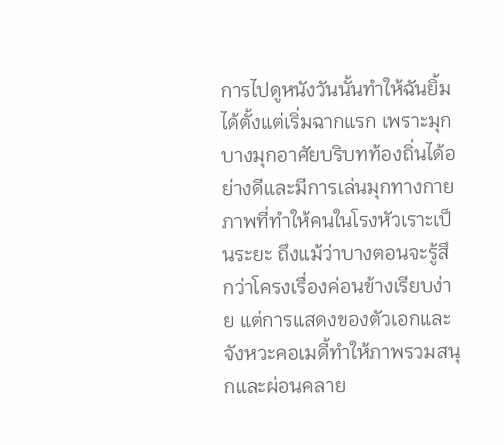การไปดูหนังวันนั้นทำให้ฉันยิ้มได้ตั้งแต่เริ่มฉากแรก เพราะมุกบางมุกอาศัยบริบทท้องถิ่นได้อย่างดีและมีการเล่นมุกทางกายภาพที่ทำให้คนในโรงหัวเราะเป็นระยะ ถึงแม้ว่าบางตอนจะรู้สึกว่าโครงเรื่องค่อนข้างเรียบง่าย แต่การแสดงของตัวเอกและจังหวะคอเมดี้ทำให้ภาพรวมสนุกและผ่อนคลาย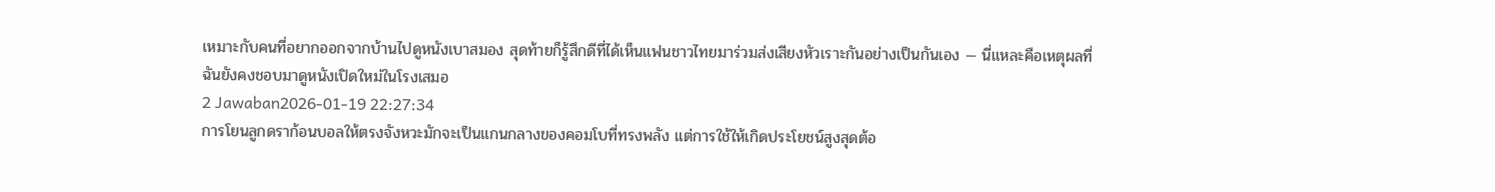เหมาะกับคนที่อยากออกจากบ้านไปดูหนังเบาสมอง สุดท้ายก็รู้สึกดีที่ได้เห็นแฟนชาวไทยมาร่วมส่งเสียงหัวเราะกันอย่างเป็นกันเอง — นี่แหละคือเหตุผลที่ฉันยังคงชอบมาดูหนังเปิดใหม่ในโรงเสมอ
2 Jawaban2026-01-19 22:27:34
การโยนลูกดราก้อนบอลให้ตรงจังหวะมักจะเป็นแกนกลางของคอมโบที่ทรงพลัง แต่การใช้ให้เกิดประโยชน์สูงสุดต้อ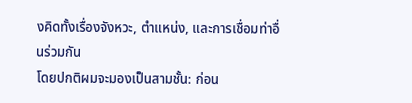งคิดทั้งเรื่องจังหวะ, ตำแหน่ง, และการเชื่อมท่าอื่นร่วมกัน
โดยปกติผมจะมองเป็นสามชั้น: ก่อน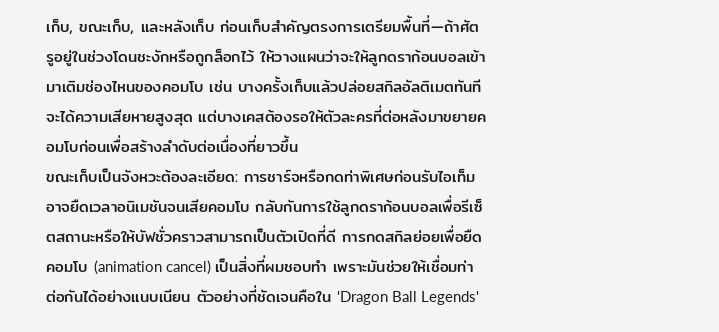เก็บ, ขณะเก็บ, และหลังเก็บ ก่อนเก็บสำคัญตรงการเตรียมพื้นที่—ถ้าศัตรูอยู่ในช่วงโดนชะงักหรือถูกล็อกไว้ ให้วางแผนว่าจะให้ลูกดราก้อนบอลเข้ามาเติมช่องไหนของคอมโบ เช่น บางครั้งเก็บแล้วปล่อยสกิลอัลติเมตทันทีจะได้ความเสียหายสูงสุด แต่บางเคสต้องรอให้ตัวละครที่ต่อหลังมาขยายคอมโบก่อนเพื่อสร้างลำดับต่อเนื่องที่ยาวขึ้น
ขณะเก็บเป็นจังหวะต้องละเอียด: การชาร์จหรือกดท่าพิเศษก่อนรับไอเท็มอาจยืดเวลาอนิเมชันจนเสียคอมโบ กลับกันการใช้ลูกดราก้อนบอลเพื่อรีเซ็ตสถานะหรือให้บัฟชั่วคราวสามารถเป็นตัวเปิดที่ดี การกดสกิลย่อยเพื่อยืดคอมโบ (animation cancel) เป็นสิ่งที่ผมชอบทำ เพราะมันช่วยให้เชื่อมท่าต่อกันได้อย่างแนบเนียน ตัวอย่างที่ชัดเจนคือใน 'Dragon Ball Legends'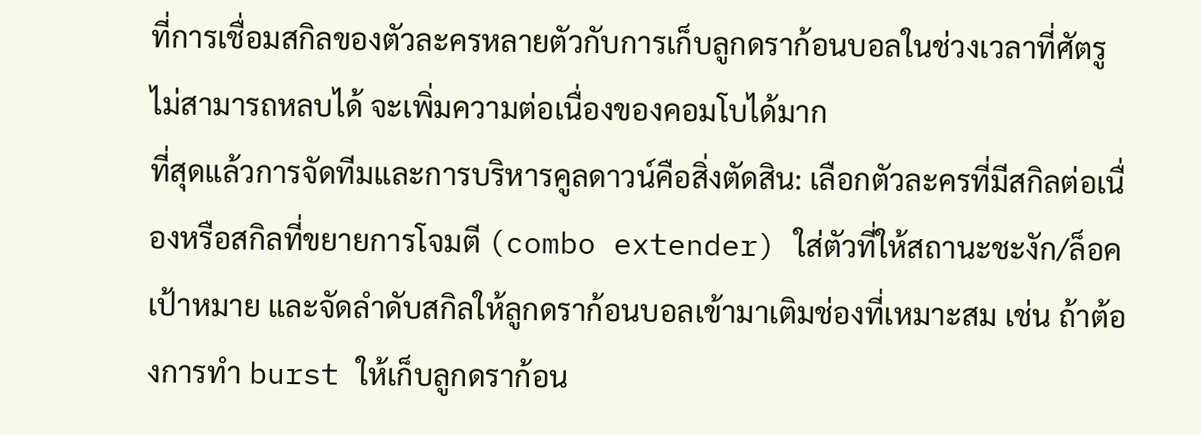ที่การเชื่อมสกิลของตัวละครหลายตัวกับการเก็บลูกดราก้อนบอลในช่วงเวลาที่ศัตรูไม่สามารถหลบได้ จะเพิ่มความต่อเนื่องของคอมโบได้มาก
ที่สุดแล้วการจัดทีมและการบริหารคูลดาวน์คือสิ่งตัดสิน: เลือกตัวละครที่มีสกิลต่อเนื่องหรือสกิลที่ขยายการโจมตี (combo extender) ใส่ตัวที่ให้สถานะชะงัก/ล็อคเป้าหมาย และจัดลำดับสกิลให้ลูกดราก้อนบอลเข้ามาเติมช่องที่เหมาะสม เช่น ถ้าต้องการทำ burst ให้เก็บลูกดราก้อน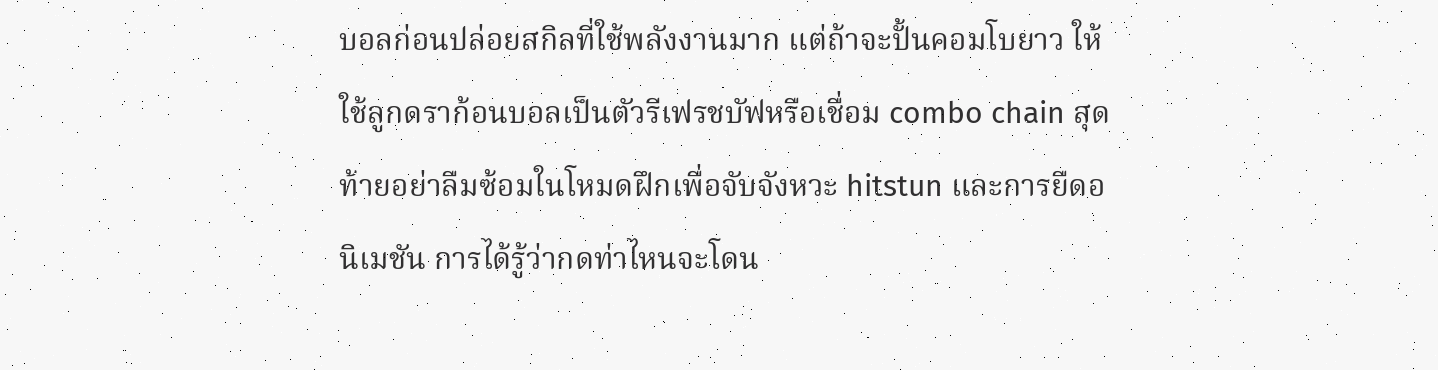บอลก่อนปล่อยสกิลที่ใช้พลังงานมาก แต่ถ้าจะปั้นคอมโบยาว ให้ใช้ลูกดราก้อนบอลเป็นตัวรีเฟรชบัฟหรือเชื่อม combo chain สุดท้ายอย่าลืมซ้อมในโหมดฝึกเพื่อจับจังหวะ hitstun และการยืดอนิเมชัน การได้รู้ว่ากดท่าไหนจะโดน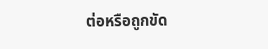ต่อหรือถูกขัด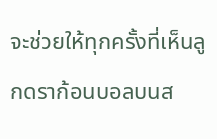จะช่วยให้ทุกครั้งที่เห็นลูกดราก้อนบอลบนส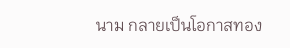นาม กลายเป็นโอกาสทอง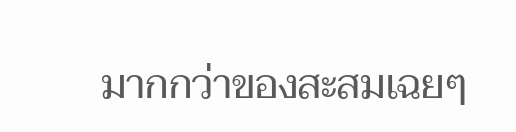มากกว่าของสะสมเฉยๆ